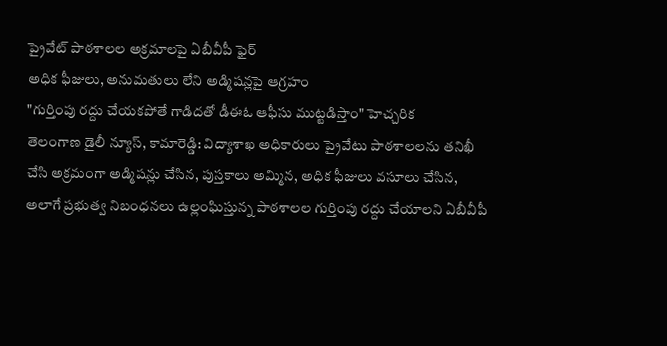ప్రైవేట్ పాఠశాలల అక్రమాలపై ఏబీవీపీ ఫైర్
అధిక ఫీజులు, అనుమతులు లేని అడ్మిషన్లపై ఆగ్రహం
"గుర్తింపు రద్దు చేయకపోతే గాడిదతో డీఈఓ ఆఫీసు ముట్టడిస్తాం" హెచ్చరిక
తెలంగాణ డైలీ న్యూస్, కామారెడ్డి: విద్యాశాఖ అధికారులు ప్రైవేటు పాఠశాలలను తనిఖీ చేసి అక్రమంగా అడ్మిషన్లు చేసిన, పుస్తకాలు అమ్మిన, అధిక ఫీజులు వసూలు చేసిన, అలాగే ప్రభుత్వ నిబంధనలు ఉల్లంఘిస్తున్న పాఠశాలల గుర్తింపు రద్దు చేయాలని ఏబీవీపీ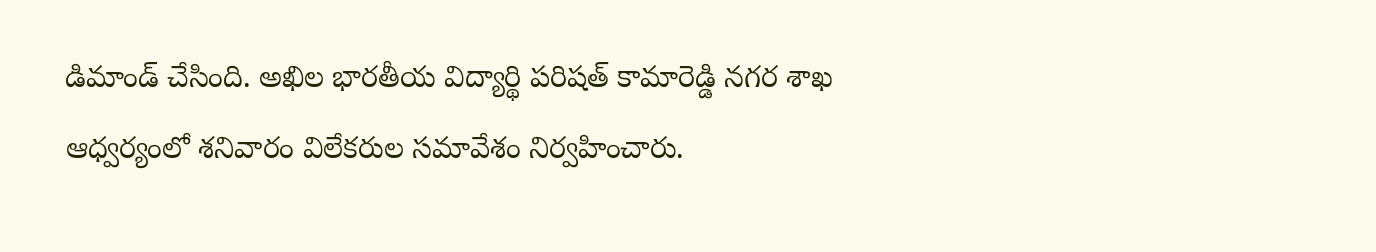డిమాండ్ చేసింది. అఖిల భారతీయ విద్యార్థి పరిషత్ కామారెడ్డి నగర శాఖ ఆధ్వర్యంలో శనివారం విలేకరుల సమావేశం నిర్వహించారు.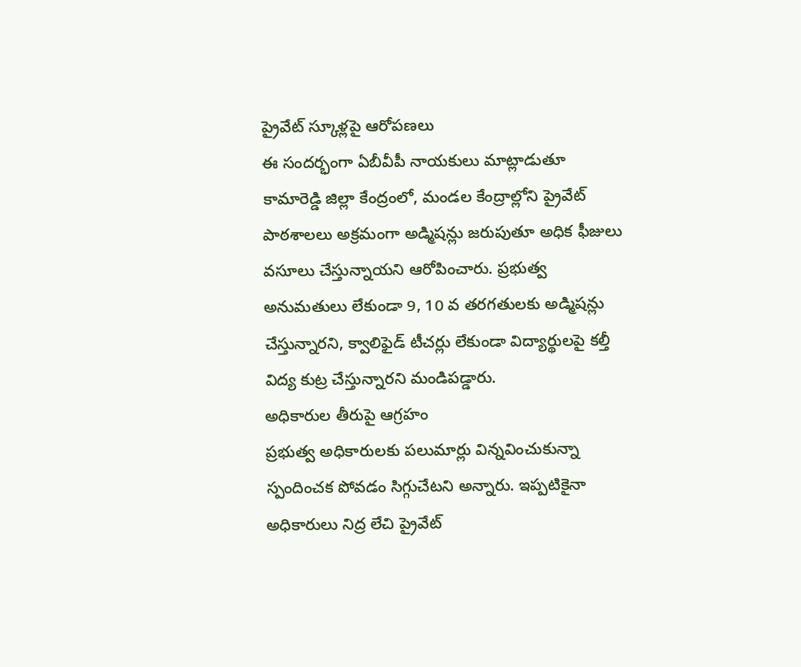ప్రైవేట్ స్కూళ్లపై ఆరోపణలు
ఈ సందర్భంగా ఏబీవీపీ నాయకులు మాట్లాడుతూ కామారెడ్డి జిల్లా కేంద్రంలో, మండల కేంద్రాల్లోని ప్రైవేట్ పాఠశాలలు అక్రమంగా అడ్మిషన్లు జరుపుతూ అధిక ఫీజులు వసూలు చేస్తున్నాయని ఆరోపించారు. ప్రభుత్వ అనుమతులు లేకుండా 9, 10 వ తరగతులకు అడ్మిషన్లు చేస్తున్నారని, క్వాలిఫైడ్ టీచర్లు లేకుండా విద్యార్థులపై కల్తీ విద్య కుట్ర చేస్తున్నారని మండిపడ్డారు.
అధికారుల తీరుపై ఆగ్రహం
ప్రభుత్వ అధికారులకు పలుమార్లు విన్నవించుకున్నా స్పందించక పోవడం సిగ్గుచేటని అన్నారు. ఇప్పటికైనా అధికారులు నిద్ర లేచి ప్రైవేట్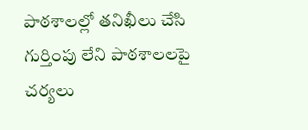పాఠశాలల్లో తనిఖీలు చేసి గుర్తింపు లేని పాఠశాలలపై చర్యలు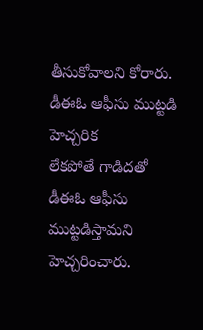తీసుకోవాలని కోరారు.
డీఈఓ ఆఫీసు ముట్టడి హెచ్చరిక
లేకపోతే గాడిదతో డీఈఓ ఆఫీసు ముట్టడిస్తామని హెచ్చరించారు.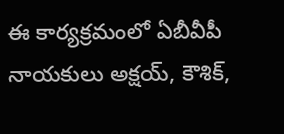ఈ కార్యక్రమంలో ఏబీవీపీ నాయకులు అక్షయ్, కౌశిక్,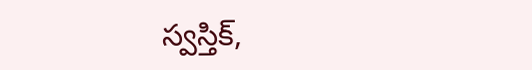స్వస్తిక్,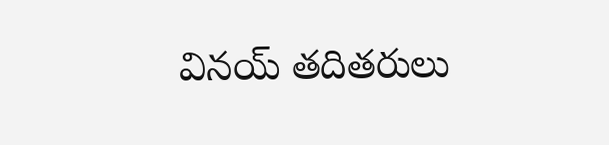వినయ్ తదితరులు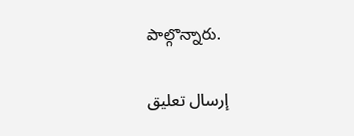పాల్గొన్నారు.

إرسال تعليق